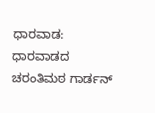ಧಾರವಾಡ: ಧಾರವಾಡದ ಚರಂತಿಮಠ ಗಾರ್ಡನ್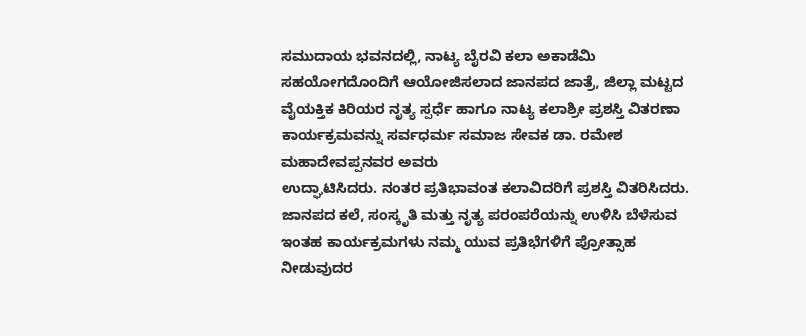ಸಮುದಾಯ ಭವನದಲ್ಲಿ, ನಾಟ್ಯ ಬೈರವಿ ಕಲಾ ಅಕಾಡೆಮಿ ಸಹಯೋಗದೊಂದಿಗೆ ಆಯೋಜಿಸಲಾದ ಜಾನಪದ ಜಾತ್ರೆ, ಜಿಲ್ಲಾ ಮಟ್ಟದ ವೈಯಕ್ತಿಕ ಕಿರಿಯರ ನೃತ್ಯ ಸ್ಪರ್ಧೆ ಹಾಗೂ ನಾಟ್ಯ ಕಲಾಶ್ರೀ ಪ್ರಶಸ್ತಿ ವಿತರಣಾ ಕಾರ್ಯಕ್ರಮವನ್ನು ಸರ್ವಧರ್ಮ ಸಮಾಜ ಸೇವಕ ಡಾ. ರಮೇಶ ಮಹಾದೇವಪ್ಪನವರ ಅವರು
ಉದ್ಘಾಟಿಸಿದರು. ನಂತರ ಪ್ರತಿಭಾವಂತ ಕಲಾವಿದರಿಗೆ ಪ್ರಶಸ್ತಿ ವಿತರಿಸಿದರು.
ಜಾನಪದ ಕಲೆ, ಸಂಸ್ಕೃತಿ ಮತ್ತು ನೃತ್ಯ ಪರಂಪರೆಯನ್ನು ಉಳಿಸಿ ಬೆಳೆಸುವ ಇಂತಹ ಕಾರ್ಯಕ್ರಮಗಳು ನಮ್ಮ ಯುವ ಪ್ರತಿಭೆಗಳಿಗೆ ಪ್ರೋತ್ಸಾಹ ನೀಡುವುದರ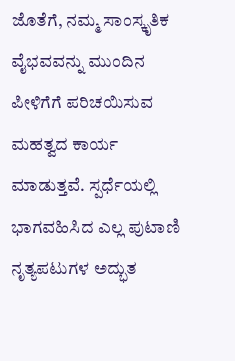ಜೊತೆಗೆ, ನಮ್ಮ ಸಾಂಸ್ಕೃತಿಕ ವೈಭವವನ್ನು ಮುಂದಿನ ಪೀಳಿಗೆಗೆ ಪರಿಚಯಿಸುವ ಮಹತ್ವದ ಕಾರ್ಯ ಮಾಡುತ್ತವೆ. ಸ್ಪರ್ಧೆಯಲ್ಲಿ ಭಾಗವಹಿಸಿದ ಎಲ್ಲ ಪುಟಾಣಿ ನೃತ್ಯಪಟುಗಳ ಅದ್ಭುತ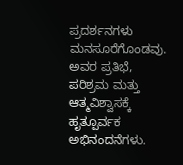ಪ್ರದರ್ಶನಗಳು ಮನಸೂರೆಗೊಂಡವು. ಅವರ ಪ್ರತಿಭೆ, ಪರಿಶ್ರಮ ಮತ್ತು ಆತ್ಮವಿಶ್ವಾಸಕ್ಕೆ ಹೃತ್ಪೂರ್ವಕ ಅಭಿನಂದನೆಗಳು.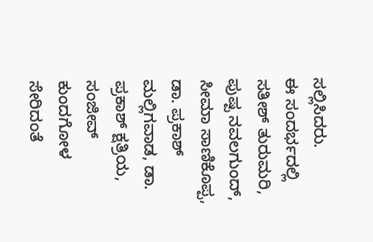ಸಲ್ಲಿಸಿದರು.
ಈ ಸಂದರ್ಭದಲ್ಲಿ ಸತೀಶ್ ತುರುಮರಿ, ಪುಷ್ಪ ನವಲಗುಂದ್, ಸೀಮಾ ಸಾಣಿಕೊಪ್ಪ, ಡಾ. ಪ್ರಕಾಶ್ ಮಲ್ಲಿಗವಾಡ, ಡಾ. ಪ್ರಕಾಶ್ ಕ್ಷತ್ರಿಯ, ಸಂಜೀವ್ ಕುಂದಗೋಳ ಸೇರಿದಂತೆ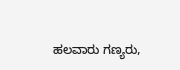ಹಲವಾರು ಗಣ್ಯರು,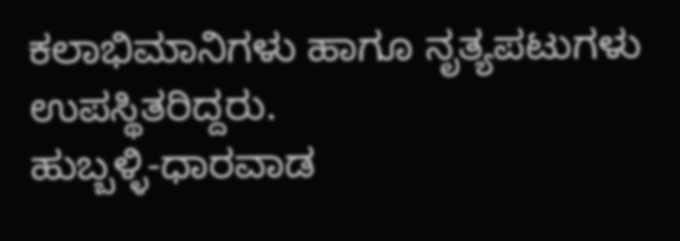ಕಲಾಭಿಮಾನಿಗಳು ಹಾಗೂ ನೃತ್ಯಪಟುಗಳು ಉಪಸ್ಥಿತರಿದ್ದರು.
ಹುಬ್ಬಳ್ಳಿ-ಧಾರವಾಡ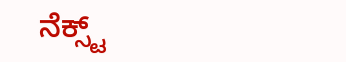ನೆಕ್ಸ್ಟ್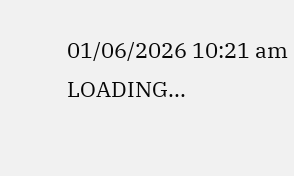01/06/2026 10:21 am
LOADING...